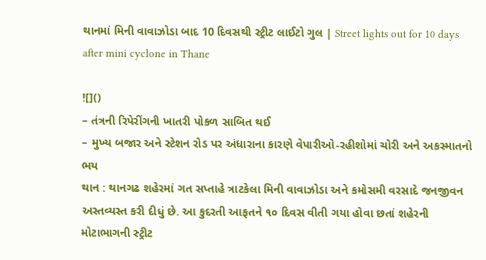થાનમાં મિની વાવાઝોડા બાદ 10 દિવસથી સ્ટ્રીટ લાઈટો ગુલ | Street lights out for 10 days after mini cyclone in Thane

![]()
– તંત્રની રિપેરીંગની ખાતરી પોકળ સાબિત થઈ
– મુખ્ય બજાર અને સ્ટેશન રોડ પર અંધારાના કારણે વેપારીઓ-રહીશોમાં ચોરી અને અકસ્માતનો ભય
થાન : થાનગઢ શહેરમાં ગત સપ્તાહે ત્રાટકેલા મિની વાવાઝોડા અને કમોસમી વરસાદે જનજીવન અસ્તવ્યસ્ત કરી દીધું છે. આ કુદરતી આફતને ૧૦ દિવસ વીતી ગયા હોવા છતાં શહેરની મોટાભાગની સ્ટ્રીટ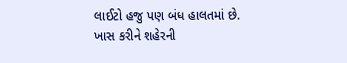લાઈટો હજુ પણ બંધ હાલતમાં છે.
ખાસ કરીને શહેરની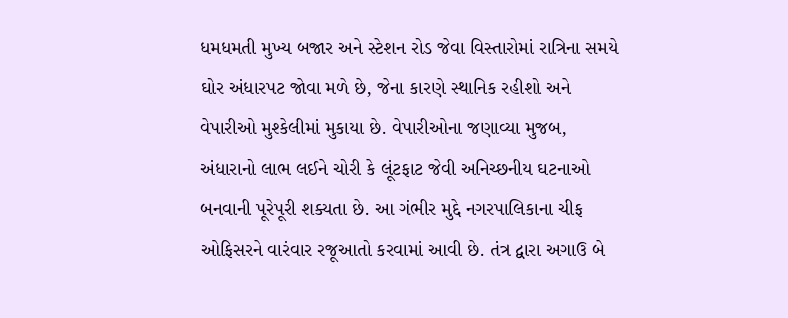ધમધમતી મુખ્ય બજાર અને સ્ટેશન રોડ જેવા વિસ્તારોમાં રાત્રિના સમયે ઘોર અંધારપટ જોવા મળે છે, જેના કારણે સ્થાનિક રહીશો અને વેપારીઓ મુશ્કેલીમાં મુકાયા છે. વેપારીઓના જણાવ્યા મુજબ, અંધારાનો લાભ લઈને ચોરી કે લૂંટફાટ જેવી અનિચ્છનીય ઘટનાઓ બનવાની પૂરેપૂરી શક્યતા છે. આ ગંભીર મુદ્દે નગરપાલિકાના ચીફ ઓફિસરને વારંવાર રજૂઆતો કરવામાં આવી છે. તંત્ર દ્વારા અગાઉ બે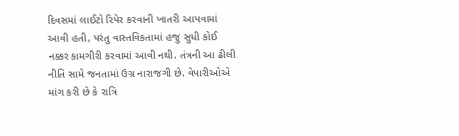દિવસમાં લાઈટો રિપેર કરવાની ખાતરી આપવામાં આવી હતી, પરંતુ વાસ્તવિકતામાં હજુ સુધી કોઈ નક્કર કામગીરી કરવામાં આવી નથી. તંત્રની આ ઢીલી નીતિ સામે જનતામાં ઉગ્ર નારાજગી છે. વેપારીઓએ માંગ કરી છે કે રાત્રિ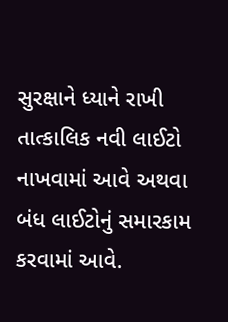સુરક્ષાને ધ્યાને રાખી તાત્કાલિક નવી લાઈટો નાખવામાં આવે અથવા બંધ લાઈટોનું સમારકામ કરવામાં આવે.